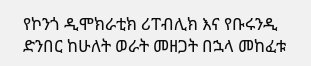የኮንጎ ዲሞክራቲክ ሪፐብሊክ እና የቡሩንዲ ድንበር ከሁለት ወራት መዘጋት በኋላ መከፈቱ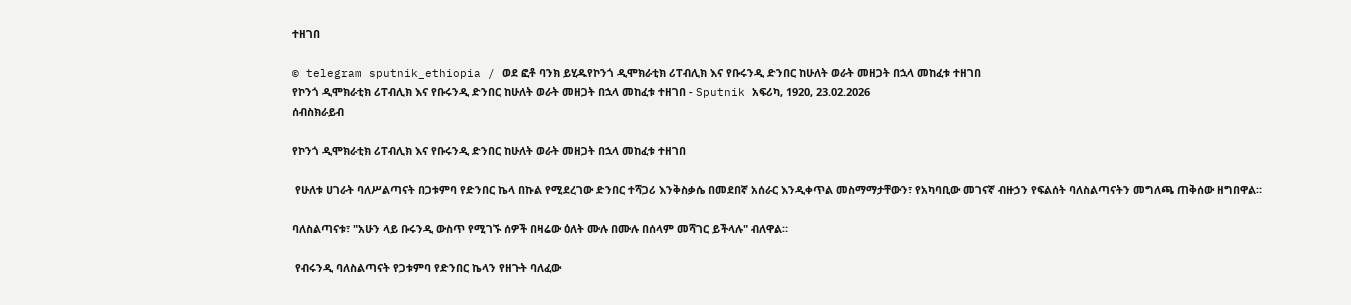ተዘገበ

© telegram sputnik_ethiopia / ወደ ፎቶ ባንክ ይሂዱየኮንጎ ዲሞክራቲክ ሪፐብሊክ እና የቡሩንዲ ድንበር ከሁለት ወራት መዘጋት በኋላ መከፈቱ ተዘገበ
የኮንጎ ዲሞክራቲክ ሪፐብሊክ እና የቡሩንዲ ድንበር ከሁለት ወራት መዘጋት በኋላ መከፈቱ ተዘገበ - Sputnik አፍሪካ, 1920, 23.02.2026
ሰብስክራይብ

የኮንጎ ዲሞክራቲክ ሪፐብሊክ እና የቡሩንዲ ድንበር ከሁለት ወራት መዘጋት በኋላ መከፈቱ ተዘገበ

 የሁለቱ ሀገራት ባለሥልጣናት በጋቱምባ የድንበር ኬላ በኩል የሚደረገው ድንበር ተሻጋሪ እንቅስቃሴ በመደበኛ አሰራር እንዲቀጥል መስማማታቸውን፣ የአካባቢው መገናኛ ብዙኃን የፍልሰት ባለስልጣናትን መግለጫ ጠቅሰው ዘግበዋል።

ባለስልጣናቱ፣ "አሁን ላይ ቡሩንዲ ውስጥ የሚገኙ ሰዎች በዛሬው ዕለት ሙሉ በሙሉ በሰላም መሻገር ይችላሉ" ብለዋል።

 የብሩንዲ ባለስልጣናት የጋቱምባ የድንበር ኬላን የዘጉት ባለፈው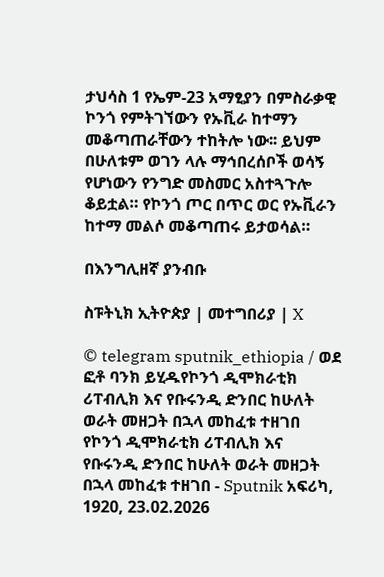ታህሳስ 1 የኤም-23 አማፂያን በምስራቃዊ ኮንጎ የምትገኘውን የኡቪራ ከተማን መቆጣጠራቸውን ተከትሎ ነው፡፡ ይህም በሁለቱም ወገን ላሉ ማኅበረሰቦች ወሳኝ የሆነውን የንግድ መስመር አስተጓጉሎ ቆይቷል። የኮንጎ ጦር በጥር ወር የኡቪራን ከተማ መልሶ መቆጣጠሩ ይታወሳል።

በእንግሊዘኛ ያንብቡ

ስፑትኒክ ኢትዮጵያ | መተግበሪያ | X

© telegram sputnik_ethiopia / ወደ ፎቶ ባንክ ይሂዱየኮንጎ ዲሞክራቲክ ሪፐብሊክ እና የቡሩንዲ ድንበር ከሁለት ወራት መዘጋት በኋላ መከፈቱ ተዘገበ
የኮንጎ ዲሞክራቲክ ሪፐብሊክ እና የቡሩንዲ ድንበር ከሁለት ወራት መዘጋት በኋላ መከፈቱ ተዘገበ - Sputnik አፍሪካ, 1920, 23.02.2026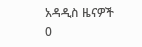አዳዲስ ዜናዎች
0